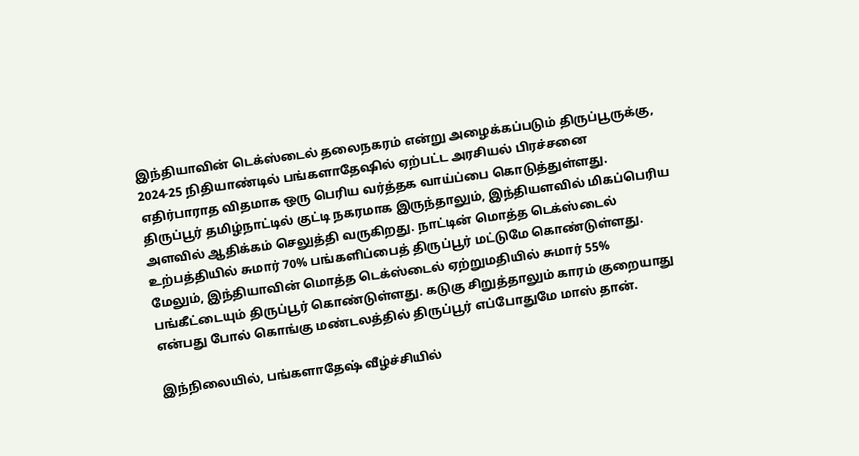இந்தியாவின் டெக்ஸ்டைல் தலைநகரம் என்று அழைக்கப்படும் திருப்பூருக்கு, 2024-25 நிதியாண்டில் பங்களாதேஷில் ஏற்பட்ட அரசியல் பிரச்சனை எதிர்பாராத விதமாக ஒரு பெரிய வர்த்தக வாய்ப்பை கொடுத்துள்ளது.
திருப்பூர் தமிழ்நாட்டில் குட்டி நகரமாக இருந்தாலும், இந்தியளவில் மிகப்பெரிய அளவில் ஆதிக்கம் செலுத்தி வருகிறது. நாட்டின் மொத்த டெக்ஸ்டைல் உற்பத்தியில் சுமார் 70% பங்களிப்பைத் திருப்பூர் மட்டுமே கொண்டுள்ளது. மேலும், இந்தியாவின் மொத்த டெக்ஸ்டைல் ஏற்றுமதியில் சுமார் 55% பங்கீட்டையும் திருப்பூர் கொண்டுள்ளது. கடுகு சிறுத்தாலும் காரம் குறையாது என்பது போல் கொங்கு மண்டலத்தில் திருப்பூர் எப்போதுமே மாஸ் தான்.

இந்நிலையில், பங்களாதேஷ் வீழ்ச்சியில்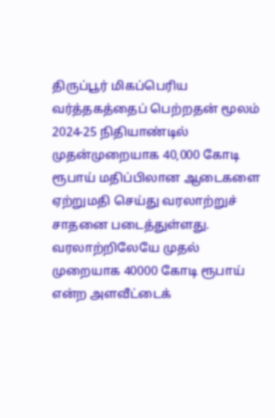திருப்பூர் மிகப்பெரிய வர்த்தகத்தைப் பெற்றதன் மூலம் 2024-25 நிதியாண்டில் முதன்முறையாக 40,000 கோடி ரூபாய் மதிப்பிலான ஆடைகளை ஏற்றுமதி செய்து வரலாற்றுச் சாதனை படைத்துள்ளது. வரலாற்றிலேயே முதல் முறையாக 40000 கோடி ரூபாய் என்ற அளவீட்டைக்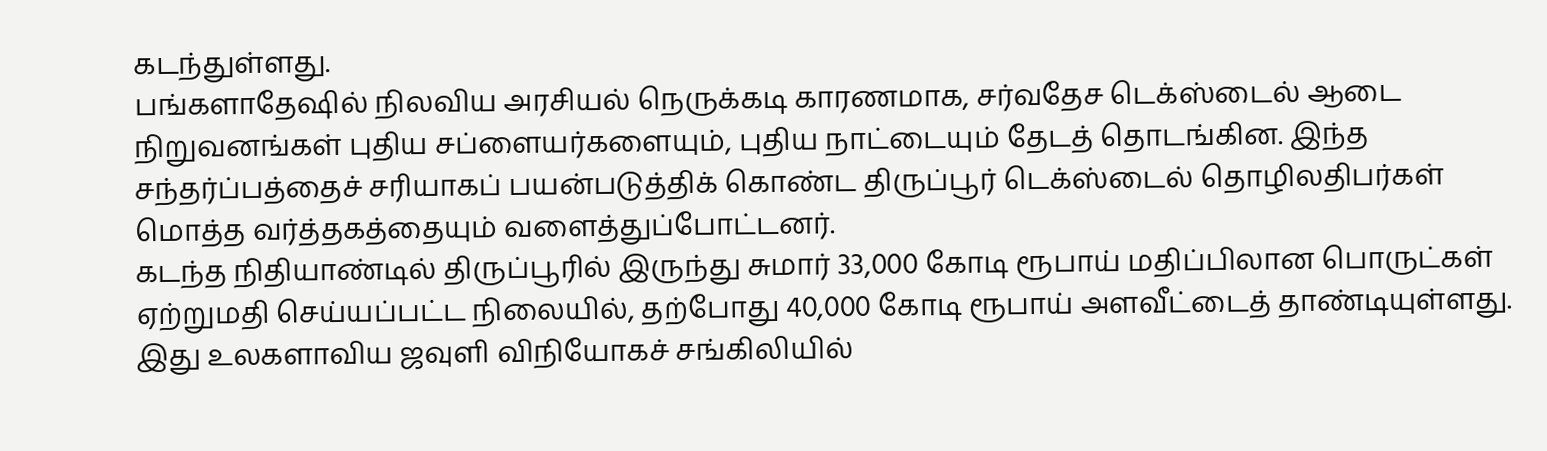கடந்துள்ளது.
பங்களாதேஷில் நிலவிய அரசியல் நெருக்கடி காரணமாக, சர்வதேச டெக்ஸ்டைல் ஆடை நிறுவனங்கள் புதிய சப்ளையர்களையும், புதிய நாட்டையும் தேடத் தொடங்கின. இந்த சந்தர்ப்பத்தைச் சரியாகப் பயன்படுத்திக் கொண்ட திருப்பூர் டெக்ஸ்டைல் தொழிலதிபர்கள் மொத்த வர்த்தகத்தையும் வளைத்துப்போட்டனர்.
கடந்த நிதியாண்டில் திருப்பூரில் இருந்து சுமார் 33,000 கோடி ரூபாய் மதிப்பிலான பொருட்கள் ஏற்றுமதி செய்யப்பட்ட நிலையில், தற்போது 40,000 கோடி ரூபாய் அளவீட்டைத் தாண்டியுள்ளது. இது உலகளாவிய ஜவுளி விநியோகச் சங்கிலியில்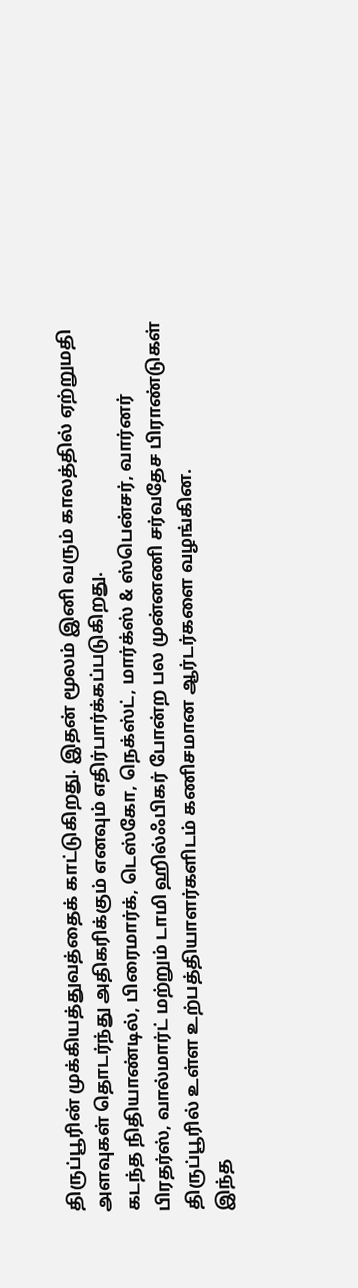திருப்பூரின் முக்கியத்துவத்தைக் காட்டுகிறது. இதன் மூலம் இனி வரும் காலத்தில் ஏற்றுமதி அளவுகள் தொடர்ந்து அதிகரிக்கும் எனவும் எதிர்பார்க்கப்படுகிறது.
கடந்த நிதியாண்டில், பிரைமார்க், டெஸ்கோ, நெக்ஸ்ட், மார்க்ஸ் & ஸ்பென்சர், வார்னர் பிரதர்ஸ், வால்மார்ட் மற்றும் டாமி ஹில்ஃபிகர் போன்ற பல முன்னணி சர்வதேச பிராண்டுகள் திருப்பூரில் உள்ள உற்பத்தியாளர்களிடம் கணிசமான ஆர்டர்களை வழங்கின.
இந்த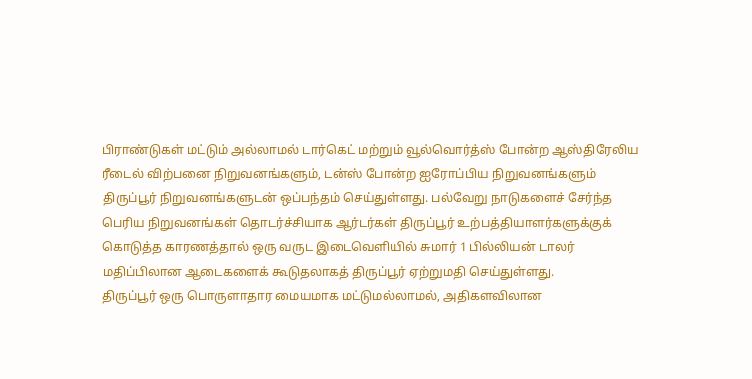பிராண்டுகள் மட்டும் அல்லாமல் டார்கெட் மற்றும் வூல்வொர்த்ஸ் போன்ற ஆஸ்திரேலிய ரீடைல் விற்பனை நிறுவனங்களும், டன்ஸ் போன்ற ஐரோப்பிய நிறுவனங்களும் திருப்பூர் நிறுவனங்களுடன் ஒப்பந்தம் செய்துள்ளது. பல்வேறு நாடுகளைச் சேர்ந்த பெரிய நிறுவனங்கள் தொடர்ச்சியாக ஆர்டர்கள் திருப்பூர் உற்பத்தியாளர்களுக்குக் கொடுத்த காரணத்தால் ஒரு வருட இடைவெளியில் சுமார் 1 பில்லியன் டாலர் மதிப்பிலான ஆடைகளைக் கூடுதலாகத் திருப்பூர் ஏற்றுமதி செய்துள்ளது.
திருப்பூர் ஒரு பொருளாதார மையமாக மட்டுமல்லாமல், அதிகளவிலான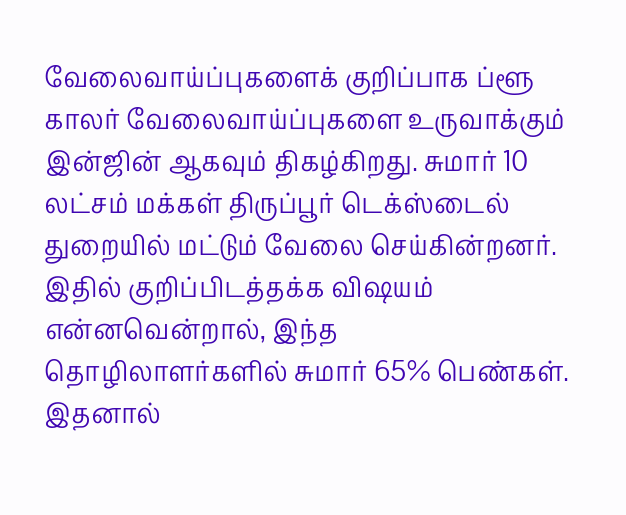வேலைவாய்ப்புகளைக் குறிப்பாக ப்ளூ காலர் வேலைவாய்ப்புகளை உருவாக்கும் இன்ஜின் ஆகவும் திகழ்கிறது. சுமார் 10 லட்சம் மக்கள் திருப்பூர் டெக்ஸ்டைல் துறையில் மட்டும் வேலை செய்கின்றனர். இதில் குறிப்பிடத்தக்க விஷயம் என்னவென்றால், இந்த தொழிலாளர்களில் சுமார் 65% பெண்கள். இதனால்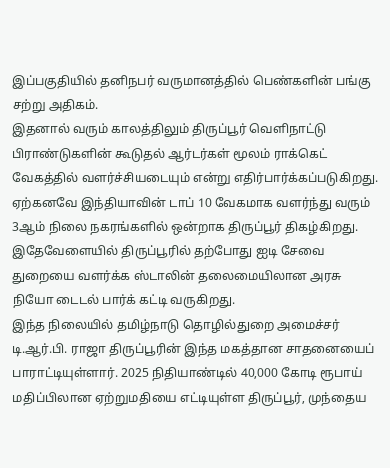இப்பகுதியில் தனிநபர் வருமானத்தில் பெண்களின் பங்கு சற்று அதிகம்.
இதனால் வரும் காலத்திலும் திருப்பூர் வெளிநாட்டு பிராண்டுகளின் கூடுதல் ஆர்டர்கள் மூலம் ராக்கெட் வேகத்தில் வளர்ச்சியடையும் என்று எதிர்பார்க்கப்படுகிறது. ஏற்கனவே இந்தியாவின் டாப் 10 வேகமாக வளர்ந்து வரும் 3ஆம் நிலை நகரங்களில் ஒன்றாக திருப்பூர் திகழ்கிறது. இதேவேளையில் திருப்பூரில் தற்போது ஐடி சேவை துறையை வளர்க்க ஸ்டாலின் தலைமையிலான அரசு நியோ டைடல் பார்க் கட்டி வருகிறது.
இந்த நிலையில் தமிழ்நாடு தொழில்துறை அமைச்சர் டி.ஆர்.பி. ராஜா திருப்பூரின் இந்த மகத்தான சாதனையைப் பாராட்டியுள்ளார். 2025 நிதியாண்டில் 40,000 கோடி ரூபாய் மதிப்பிலான ஏற்றுமதியை எட்டியுள்ள திருப்பூர், முந்தைய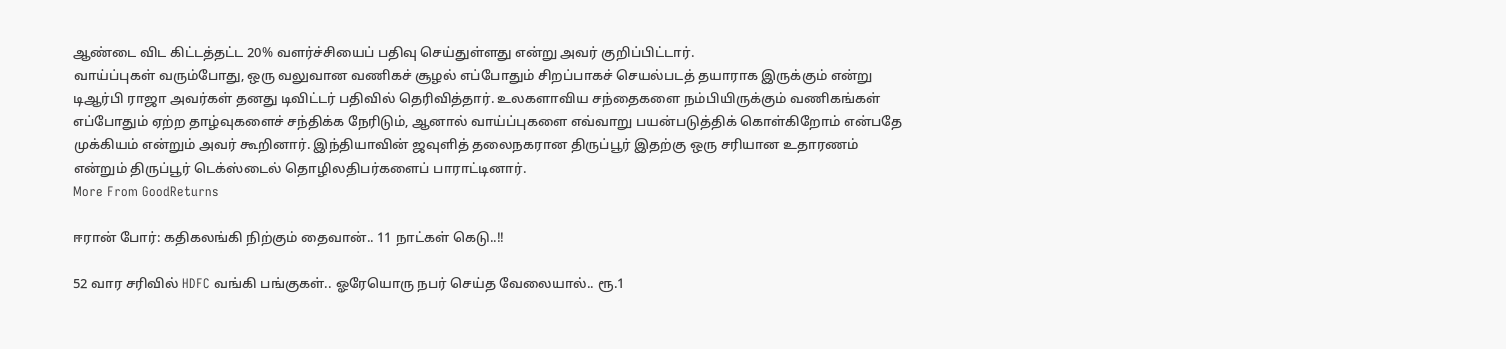ஆண்டை விட கிட்டத்தட்ட 20% வளர்ச்சியைப் பதிவு செய்துள்ளது என்று அவர் குறிப்பிட்டார்.
வாய்ப்புகள் வரும்போது, ஒரு வலுவான வணிகச் சூழல் எப்போதும் சிறப்பாகச் செயல்படத் தயாராக இருக்கும் என்று டிஆர்பி ராஜா அவர்கள் தனது டிவிட்டர் பதிவில் தெரிவித்தார். உலகளாவிய சந்தைகளை நம்பியிருக்கும் வணிகங்கள் எப்போதும் ஏற்ற தாழ்வுகளைச் சந்திக்க நேரிடும், ஆனால் வாய்ப்புகளை எவ்வாறு பயன்படுத்திக் கொள்கிறோம் என்பதே முக்கியம் என்றும் அவர் கூறினார். இந்தியாவின் ஜவுளித் தலைநகரான திருப்பூர் இதற்கு ஒரு சரியான உதாரணம் என்றும் திருப்பூர் டெக்ஸ்டைல் தொழிலதிபர்களைப் பாராட்டினார்.
More From GoodReturns

ஈரான் போர்: கதிகலங்கி நிற்கும் தைவான்.. 11 நாட்கள் கெடு..!!

52 வார சரிவில் HDFC வங்கி பங்குகள்.. ஓரேயொரு நபர் செய்த வேலையால்.. ரூ.1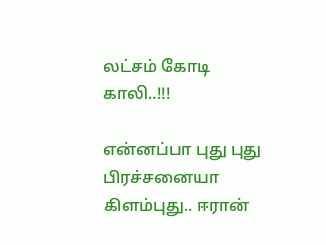லட்சம் கோடி காலி..!!!

என்னப்பா புது புது பிரச்சனையா கிளம்புது.. ஈரான்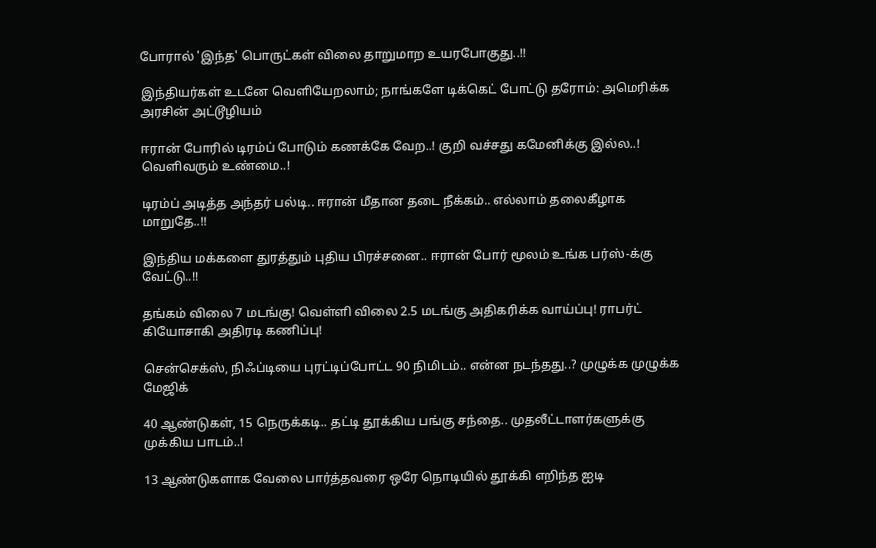போரால் 'இந்த' பொருட்கள் விலை தாறுமாற உயரபோகுது..!!

இந்தியர்கள் உடனே வெளியேறலாம்; நாங்களே டிக்கெட் போட்டு தரோம்: அமெரிக்க அரசின் அட்டூழியம்

ஈரான் போரில் டிரம்ப் போடும் கணக்கே வேற..! குறி வச்சது கமேனிக்கு இல்ல..! வெளிவரும் உண்மை..!

டிரம்ப் அடித்த அந்தர் பல்டி.. ஈரான் மீதான தடை நீக்கம்.. எல்லாம் தலைகீழாக மாறுதே..!!

இந்திய மக்களை துரத்தும் புதிய பிரச்சனை.. ஈரான் போர் மூலம் உங்க பர்ஸ்-க்கு வேட்டு..!!

தங்கம் விலை 7 மடங்கு! வெள்ளி விலை 2.5 மடங்கு அதிகரிக்க வாய்ப்பு! ராபர்ட் கியோசாகி அதிரடி கணிப்பு!

சென்செக்ஸ், நிஃப்டியை புரட்டிப்போட்ட 90 நிமிடம்.. என்ன நடந்தது..? முழுக்க முழுக்க மேஜிக்

40 ஆண்டுகள், 15 நெருக்கடி.. தட்டி தூக்கிய பங்கு சந்தை.. முதலீட்டாளர்களுக்கு முக்கிய பாடம்..!

13 ஆண்டுகளாக வேலை பார்த்தவரை ஒரே நொடியில் தூக்கி எறிந்த ஐடி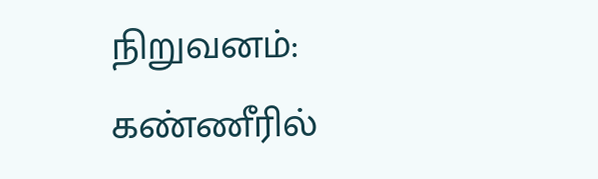நிறுவனம்: கண்ணீரில்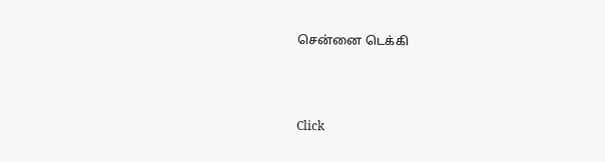சென்னை டெக்கி



Click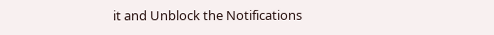it and Unblock the Notifications